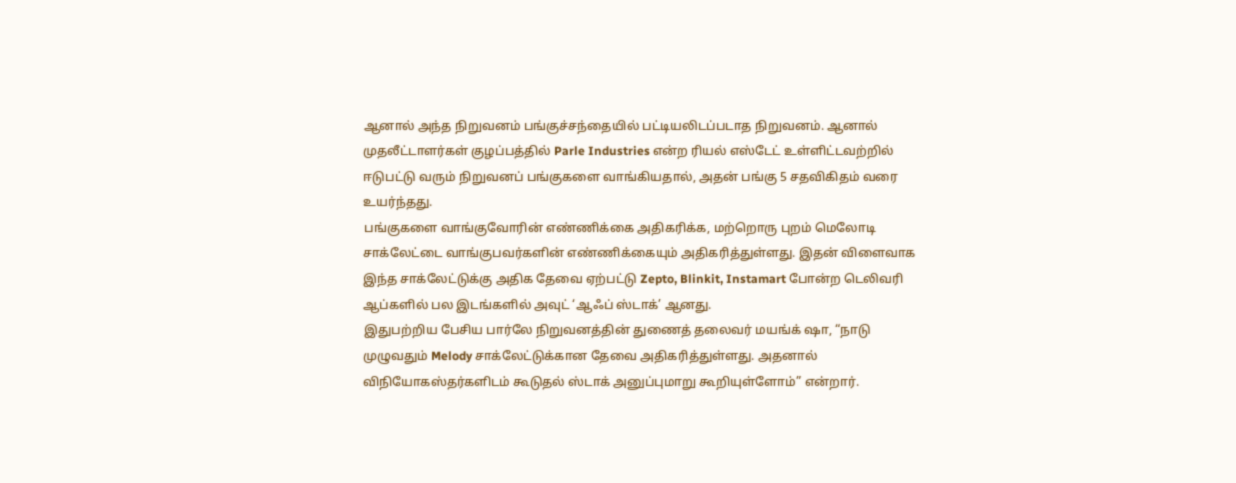ஆனால் அந்த நிறுவனம் பங்குச்சந்தையில் பட்டியலிடப்படாத நிறுவனம். ஆனால் முதலீட்டாளர்கள் குழப்பத்தில் Parle Industries என்ற ரியல் எஸ்டேட் உள்ளிட்டவற்றில் ஈடுபட்டு வரும் நிறுவனப் பங்குகளை வாங்கியதால், அதன் பங்கு 5 சதவிகிதம் வரை உயர்ந்தது.
பங்குகளை வாங்குவோரின் எண்ணிக்கை அதிகரிக்க, மற்றொரு புறம் மெலோடி சாக்லேட்டை வாங்குபவர்களின் எண்ணிக்கையும் அதிகரித்துள்ளது. இதன் விளைவாக இந்த சாக்லேட்டுக்கு அதிக தேவை ஏற்பட்டு Zepto, Blinkit, Instamart போன்ற டெலிவரி ஆப்களில் பல இடங்களில் அவுட் ‘ஆஃப் ஸ்டாக்’ ஆனது.
இதுபற்றிய பேசிய பார்லே நிறுவனத்தின் துணைத் தலைவர் மயங்க் ஷா, “நாடு முழுவதும் Melody சாக்லேட்டுக்கான தேவை அதிகரித்துள்ளது. அதனால் விநியோகஸ்தர்களிடம் கூடுதல் ஸ்டாக் அனுப்புமாறு கூறியுள்ளோம்” என்றார்.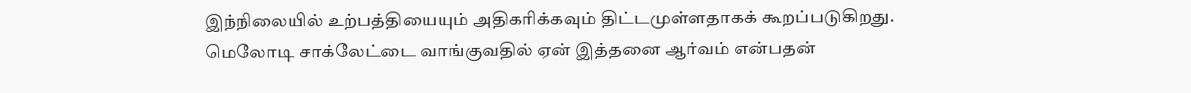இந்நிலையில் உற்பத்தியையும் அதிகரிக்கவும் திட்டமுள்ளதாகக் கூறப்படுகிறது.
மெலோடி சாக்லேட்டை வாங்குவதில் ஏன் இத்தனை ஆர்வம் என்பதன்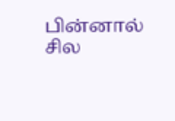பின்னால் சில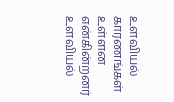உளவியல் காரணங்கள் உள்ளன என்கின்றனர் உளவியல்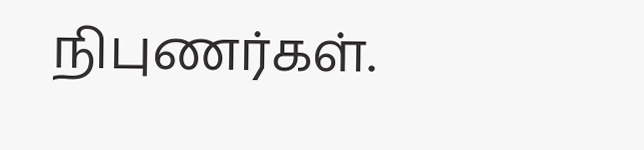நிபுணர்கள்.